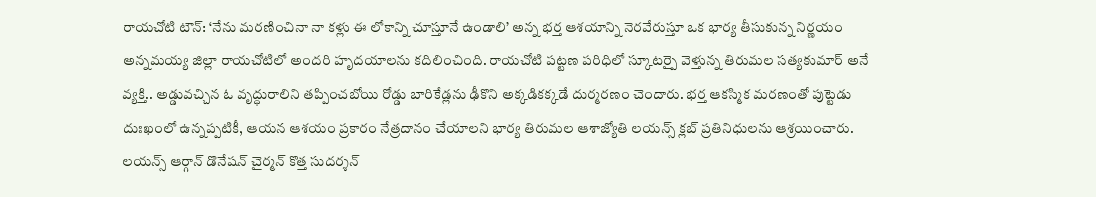రాయచోటి టౌన్: ‘నేను మరణించినా నా కళ్లు ఈ లోకాన్ని చూస్తూనే ఉండాలి’ అన్న భర్త ఆశయాన్ని నెరవేరుస్తూ ఒక భార్య తీసుకున్న నిర్ణయం అన్నమయ్య జిల్లా రాయచోటిలో అందరి హృదయాలను కదిలించింది. రాయచోటి పట్టణ పరిధిలో స్కూటర్పై వెళ్తున్న తిరుమల సత్యకుమార్ అనే వ్యక్తి.. అడ్డువచ్చిన ఓ వృద్ధురాలిని తప్పించబోయి రోడ్డు బారికేడ్లను ఢీకొని అక్కడికక్కడే దుర్మరణం చెందారు. భర్త ఆకస్మిక మరణంతో పుట్టెడు దుఃఖంలో ఉన్నప్పటికీ, ఆయన ఆశయం ప్రకారం నేత్రదానం చేయాలని భార్య తిరుమల ఆశాజ్యోతి లయన్స్ క్లబ్ ప్రతినిధులను ఆశ్రయించారు. లయన్స్ ఆర్గాన్ డొనేషన్ చైర్మన్ కొత్త సుదర్శన్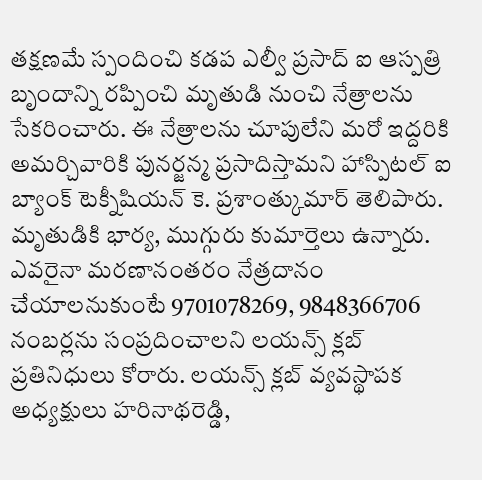తక్షణమే స్పందించి కడప ఎల్వీ ప్రసాద్ ఐ ఆస్పత్రి బృందాన్ని రప్పించి మృతుడి నుంచి నేత్రాలను సేకరించారు. ఈ నేత్రాలను చూపులేని మరో ఇద్దరికి అమర్చివారికి పునర్జన్మ ప్రసాదిస్తామని హాస్పిటల్ ఐ బ్యాంక్ టెక్నీషియన్ కె. ప్రశాంత్కుమార్ తెలిపారు. మృతుడికి భార్య, ముగ్గురు కుమార్తెలు ఉన్నారు. ఎవరైనా మరణానంతరం నేత్రదానం చేయాలనుకుంటే 9701078269, 9848366706 నంబర్లను సంప్రదించాలని లయన్స్ క్లబ్ ప్రతినిధులు కోరారు. లయన్స్ క్లబ్ వ్యవస్థాపక అధ్యక్షులు హరినాథరెడ్డి,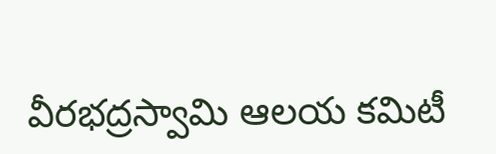వీరభద్రస్వామి ఆలయ కమిటీ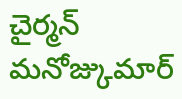చైర్మన్ మనోజ్కుమార్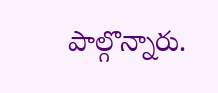పాల్గొన్నారు.